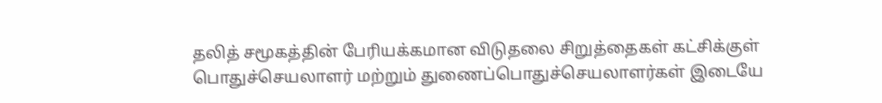தலித் சமூகத்தின் பேரியக்கமான விடுதலை சிறுத்தைகள் கட்சிக்குள் பொதுச்செயலாளர் மற்றும் துணைப்பொதுச்செயலாளர்கள் இடையே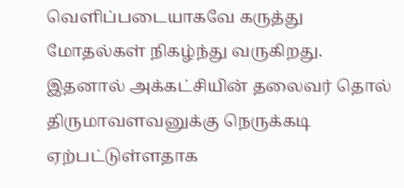வெளிப்படையாகவே கருத்து மோதல்கள் நிகழ்ந்து வருகிறது. இதனால் அக்கட்சியின் தலைவர் தொல் திருமாவளவனுக்கு நெருக்கடி ஏற்பட்டுள்ளதாக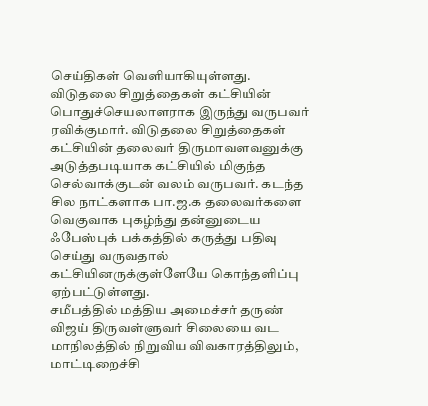செய்திகள் வெளியாகியுள்ளது.
விடுதலை சிறுத்தைகள் கட்சியின் பொதுச்செயலாளராக இருந்து வருபவர் ரவிக்குமார். விடுதலை சிறுத்தைகள் கட்சியின் தலைவர் திருமாவளவனுக்கு அடுத்தபடியாக கட்சியில் மிகுந்த செல்வாக்குடன் வலம் வருபவர். கடந்த சில நாட்களாக பா.ஜ.க தலைவர்களை வெகுவாக புகழ்ந்து தன்னுடைய ஃபேஸ்புக் பக்கத்தில் கருத்து பதிவு செய்து வருவதால் கட்சியினருக்குள்ளேயே கொந்தளிப்பு ஏற்பட்டுள்ளது.
சமீபத்தில் மத்திய அமைச்சர் தருண் விஜய் திருவள்ளுவர் சிலையை வட மாநிலத்தில் நிறுவிய விவகாரத்திலும், மாட்டிறைச்சி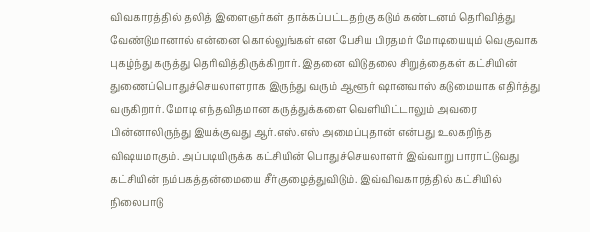விவகாரத்தில் தலித் இளைஞர்கள் தாக்கப்பட்டதற்கு கடும் கண்டனம் தெரிவித்து வேண்டுமானால் என்னை கொல்லுங்கள் என பேசிய பிரதமர் மோடியையும் வெகுவாக புகழ்ந்து கருத்து தெரிவித்திருக்கிறார். இதனை விடுதலை சிறுத்தைகள் கட்சியின் துணைப்பொதுச்செயலாளராக இருந்து வரும் ஆளூர் ஷானவாஸ் கடுமையாக எதிர்த்து வருகிறார். மோடி எந்தவிதமான கருத்துக்களை வெளியிட்டாலும் அவரை பின்னாலிருந்து இயக்குவது ஆர்.எஸ்.எஸ் அமைப்புதான் என்பது உலகறிந்த விஷயமாகும். அப்படியிருக்க கட்சியின் பொதுச்செயலாளர் இவ்வாறு பாராட்டுவது கட்சியின் நம்பகத்தன்மையை சீர்குழைத்துவிடும். இவ்விவகாரத்தில் கட்சியில் நிலைபாடு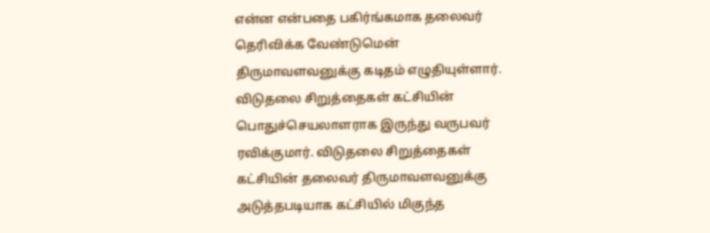என்ன என்பதை பகிர்ங்கமாக தலைவர் தெரிவிக்க வேண்டுமென் திருமாவளவனுக்கு கடிதம் எழுதியுள்ளார்.
விடுதலை சிறுத்தைகள் கட்சியின் பொதுச்செயலாளராக இருந்து வருபவர் ரவிக்குமார். விடுதலை சிறுத்தைகள் கட்சியின் தலைவர் திருமாவளவனுக்கு அடுத்தபடியாக கட்சியில் மிகுந்த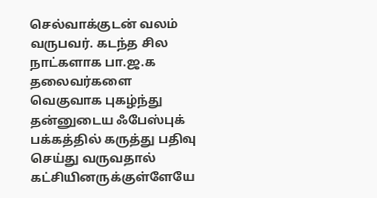செல்வாக்குடன் வலம் வருபவர். கடந்த சில நாட்களாக பா.ஜ.க தலைவர்களை வெகுவாக புகழ்ந்து தன்னுடைய ஃபேஸ்புக் பக்கத்தில் கருத்து பதிவு செய்து வருவதால் கட்சியினருக்குள்ளேயே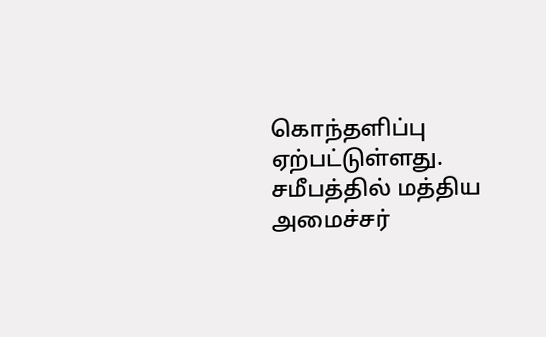கொந்தளிப்பு ஏற்பட்டுள்ளது.
சமீபத்தில் மத்திய அமைச்சர்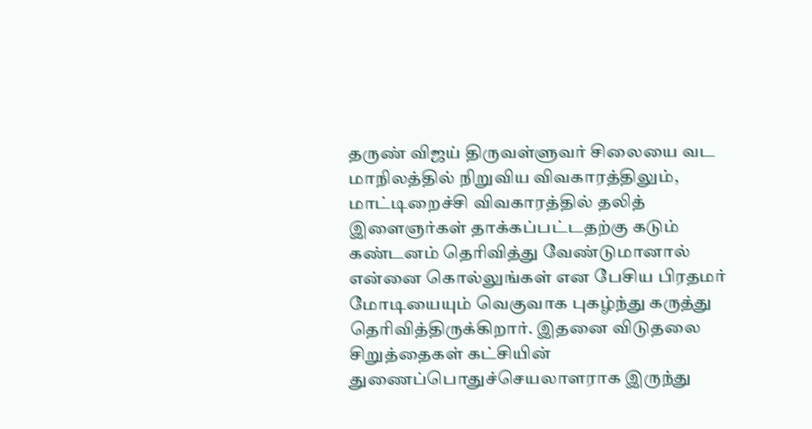தருண் விஜய் திருவள்ளுவர் சிலையை வட மாநிலத்தில் நிறுவிய விவகாரத்திலும், மாட்டிறைச்சி விவகாரத்தில் தலித் இளைஞர்கள் தாக்கப்பட்டதற்கு கடும் கண்டனம் தெரிவித்து வேண்டுமானால் என்னை கொல்லுங்கள் என பேசிய பிரதமர் மோடியையும் வெகுவாக புகழ்ந்து கருத்து தெரிவித்திருக்கிறார். இதனை விடுதலை சிறுத்தைகள் கட்சியின் துணைப்பொதுச்செயலாளராக இருந்து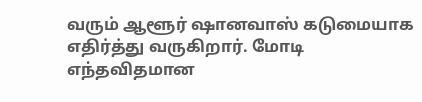வரும் ஆளூர் ஷானவாஸ் கடுமையாக எதிர்த்து வருகிறார். மோடி எந்தவிதமான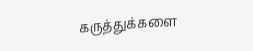கருத்துக்களை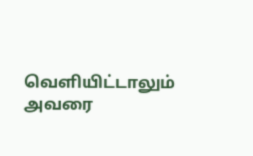வெளியிட்டாலும் அவரை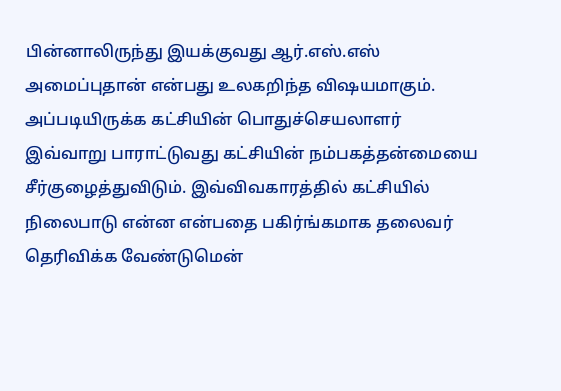பின்னாலிருந்து இயக்குவது ஆர்.எஸ்.எஸ் அமைப்புதான் என்பது உலகறிந்த விஷயமாகும். அப்படியிருக்க கட்சியின் பொதுச்செயலாளர் இவ்வாறு பாராட்டுவது கட்சியின் நம்பகத்தன்மையை சீர்குழைத்துவிடும். இவ்விவகாரத்தில் கட்சியில் நிலைபாடு என்ன என்பதை பகிர்ங்கமாக தலைவர் தெரிவிக்க வேண்டுமென்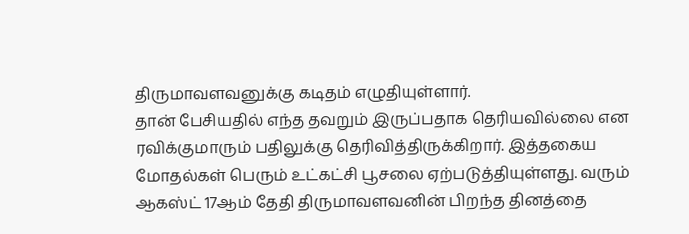திருமாவளவனுக்கு கடிதம் எழுதியுள்ளார்.
தான் பேசியதில் எந்த தவறும் இருப்பதாக தெரியவில்லை என ரவிக்குமாரும் பதிலுக்கு தெரிவித்திருக்கிறார். இத்தகைய மோதல்கள் பெரும் உட்கட்சி பூசலை ஏற்படுத்தியுள்ளது. வரும் ஆகஸ்ட் 17ஆம் தேதி திருமாவளவனின் பிறந்த தினத்தை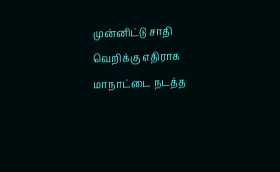முன்னிட்டு சாதி வெறிக்கு எதிராக மாநாட்டை நடத்த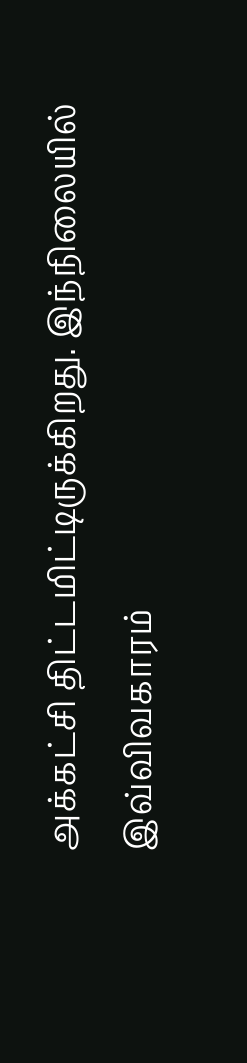அக்கட்சி திட்டமிட்டிருக்கிறது. இந்நிலையில் இவ்விவகாரம்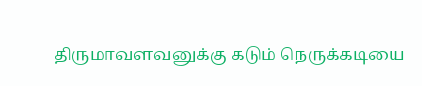திருமாவளவனுக்கு கடும் நெருக்கடியை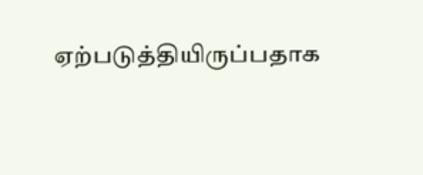ஏற்படுத்தியிருப்பதாக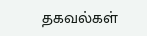தகவல்கள்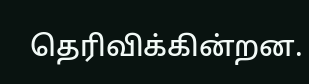தெரிவிக்கின்றன.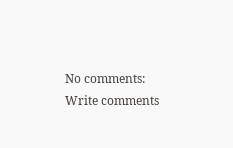No comments:
Write comments